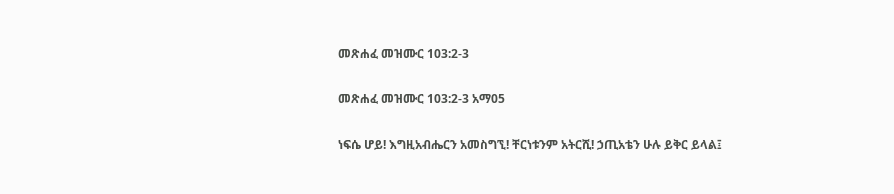መጽሐፈ መዝሙር 103:2-3

መጽሐፈ መዝሙር 103:2-3 አማ05

ነፍሴ ሆይ! እግዚአብሔርን አመስግኚ! ቸርነቱንም አትርሺ! ኃጢአቴን ሁሉ ይቅር ይላል፤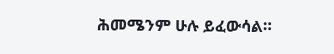ሕመሜንም ሁሉ ይፈውሳል።